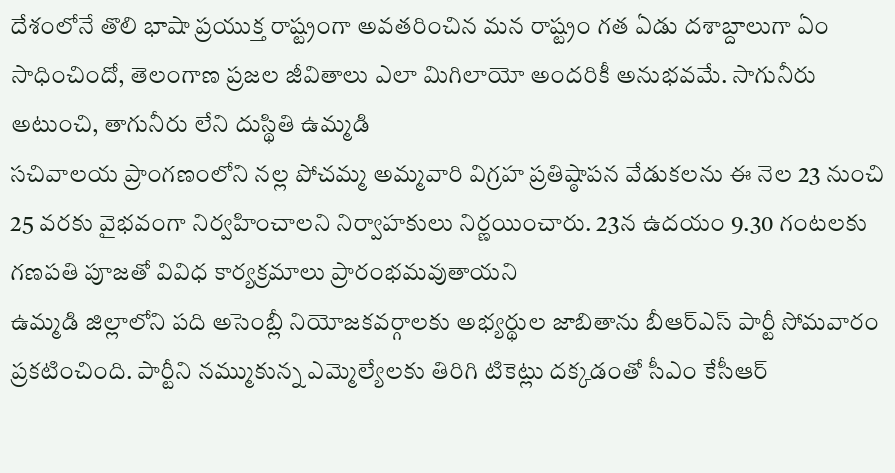దేశంలోనే తొలి భాషా ప్రయుక్త రాష్ట్రంగా అవతరించిన మన రాష్ట్రం గత ఏడు దశాబ్దాలుగా ఏం సాధించిందో, తెలంగాణ ప్రజల జీవితాలు ఎలా మిగిలాయో అందరికీ అనుభవమే. సాగునీరు అటుంచి, తాగునీరు లేని దుస్థితి ఉమ్మడి
సచివాలయ ప్రాంగణంలోని నల్ల పోచమ్మ అమ్మవారి విగ్రహ ప్రతిష్ఠాపన వేడుకలను ఈ నెల 23 నుంచి 25 వరకు వైభవంగా నిర్వహించాలని నిర్వాహకులు నిర్ణయించారు. 23న ఉదయం 9.30 గంటలకు గణపతి పూజతో వివిధ కార్యక్రమాలు ప్రారంభమవుతాయని
ఉమ్మడి జిల్లాలోని పది అసెంబ్లీ నియోజకవర్గాలకు అభ్యర్థుల జాబితాను బీఆర్ఎస్ పార్టీ సోమవారం ప్రకటించింది. పార్టీని నమ్ముకున్న ఎమ్మెల్యేలకు తిరిగి టికెట్లు దక్కడంతో సీఎం కేసీఆర్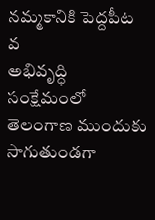నమ్మకానికి పెద్దపీట వ
అభివృద్ధి సంక్షేమంలో తెలంగాణ ముందుకు సాగుతుండగా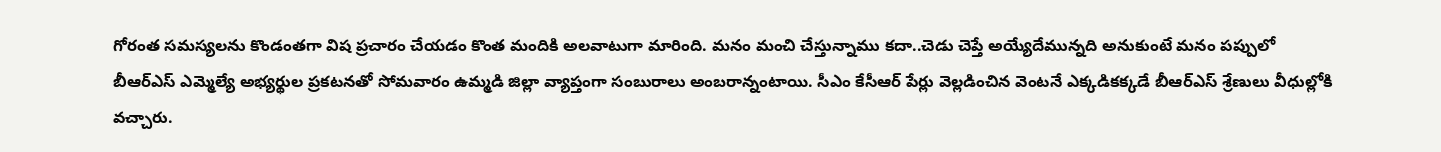గోరంత సమస్యలను కొండంతగా విష ప్రచారం చేయడం కొంత మందికి అలవాటుగా మారింది. మనం మంచి చేస్తున్నాము కదా..చెడు చెప్తే అయ్యేదేమున్నది అనుకుంటే మనం పప్పులో
బీఆర్ఎస్ ఎమ్మెల్యే అభ్యర్థుల ప్రకటనతో సోమవారం ఉమ్మడి జిల్లా వ్యాప్తంగా సంబురాలు అంబరాన్నంటాయి. సీఎం కేసీఆర్ పేర్లు వెల్లడించిన వెంటనే ఎక్కడికక్కడే బీఆర్ఎస్ శ్రేణులు వీధుల్లోకి వచ్చారు.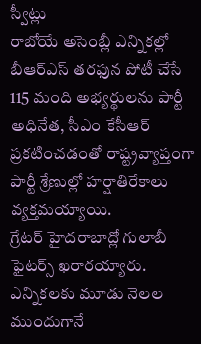స్వీట్లు
రాబోయే అసెంబ్లీ ఎన్నికల్లో బీఆర్ఎస్ తరఫున పోటీ చేసే 115 మంది అభ్యర్థులను పార్టీ అధినేత, సీఎం కేసీఆర్ ప్రకటించడంతో రాష్ట్రవ్యాప్తంగా పార్టీ శ్రేణుల్లో హర్షాతిరేకాలు వ్యక్తమయ్యాయి.
గ్రేటర్ హైదరాబాద్లో గులాబీ ఫైటర్స్ ఖరారయ్యారు. ఎన్నికలకు మూడు నెలల ముందుగానే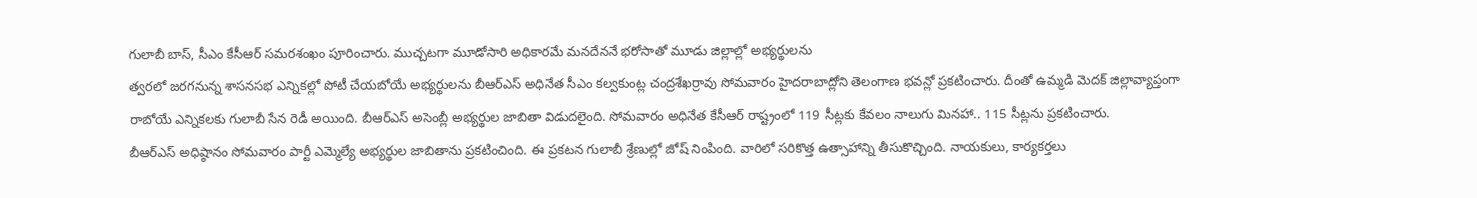గులాబీ బాస్, సీఎం కేసీఆర్ సమరశంఖం పూరించారు. ముచ్చటగా మూడోసారి అధికారమే మనదేననే భరోసాతో మూడు జిల్లాల్లో అభ్యర్థులను
త్వరలో జరగనున్న శాసనసభ ఎన్నికల్లో పోటీ చేయబోయే అభ్యర్థులను బీఆర్ఎస్ అధినేత సీఎం కల్వకుంట్ల చంద్రశేఖర్రావు సోమవారం హైదరాబాద్లోని తెలంగాణ భవన్లో ప్రకటించారు. దీంతో ఉమ్మడి మెదక్ జిల్లావ్యాప్తంగా
రాబోయే ఎన్నికలకు గులాబీ సేన రెడీ అయింది. బీఆర్ఎస్ అసెంబ్లీ అభ్యర్థుల జాబితా విడుదలైంది. సోమవారం అధినేత కేసీఆర్ రాష్ట్రంలో 119 సీట్లకు కేవలం నాలుగు మినహా.. 115 సీట్లను ప్రకటించారు.
బీఆర్ఎస్ అధిష్ఠానం సోమవారం పార్టీ ఎమ్మెల్యే అభ్యర్థుల జాబితాను ప్రకటించింది. ఈ ప్రకటన గులాబీ శ్రేణుల్లో జోష్ నింపింది. వారిలో సరికొత్త ఉత్సాహాన్ని తీసుకొచ్చింది. నాయకులు, కార్యకర్తలు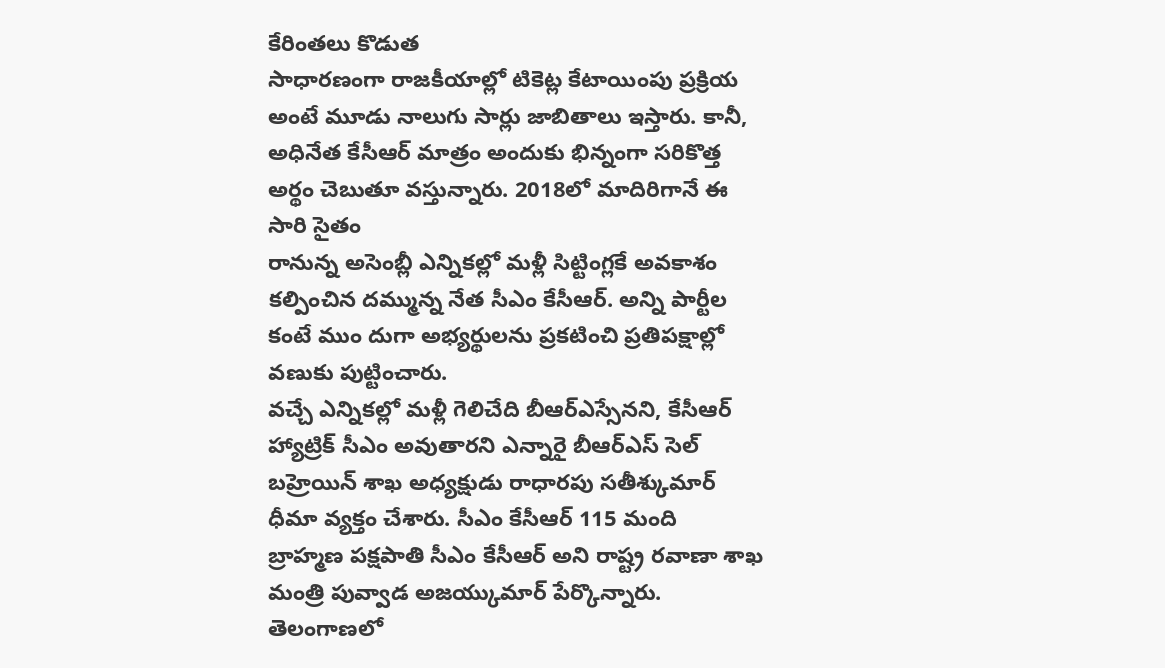కేరింతలు కొడుత
సాధారణంగా రాజకీయాల్లో టికెట్ల కేటాయింపు ప్రక్రియ అంటే మూడు నాలుగు సార్లు జాబితాలు ఇస్తారు. కానీ, అధినేత కేసీఆర్ మాత్రం అందుకు భిన్నంగా సరికొత్త అర్థం చెబుతూ వస్తున్నారు. 2018లో మాదిరిగానే ఈ సారి సైతం
రానున్న అసెంబ్లీ ఎన్నికల్లో మళ్లీ సిట్టింగ్లకే అవకాశం కల్పించిన దమ్మున్న నేత సీఎం కేసీఆర్. అన్ని పార్టీల కంటే ముం దుగా అభ్యర్థులను ప్రకటించి ప్రతిపక్షాల్లో వణుకు పుట్టించారు.
వచ్చే ఎన్నికల్లో మళ్లీ గెలిచేది బీఆర్ఎస్సేనని, కేసీఆర్ హ్యాట్రిక్ సీఎం అవుతారని ఎన్నారై బీఆర్ఎస్ సెల్ బహ్రెయిన్ శాఖ అధ్యక్షుడు రాధారపు సతీశ్కుమార్ ధీమా వ్యక్తం చేశారు. సీఎం కేసీఆర్ 115 మంది
బ్రాహ్మణ పక్షపాతి సీఎం కేసీఆర్ అని రాష్ట్ర రవాణా శాఖ మంత్రి పువ్వాడ అజయ్కుమార్ పేర్కొన్నారు. తెలంగాణలో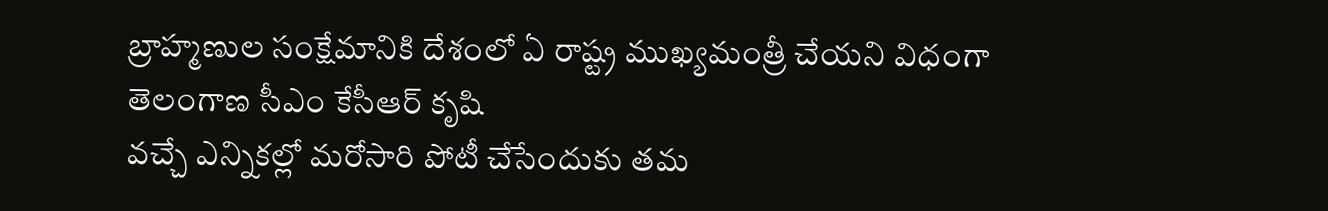బ్రాహ్మణుల సంక్షేమానికి దేశంలో ఏ రాష్ట్ర ముఖ్యమంత్రీ చేయని విధంగా తెలంగాణ సీఎం కేసీఆర్ కృషి
వచ్చే ఎన్నికల్లో మరోసారి పోటీ చేసేందుకు తమ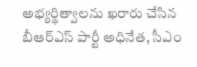అభ్యర్థిత్వాలను ఖరారు చేసిన బీఆర్ఎస్ పార్టీ అధినేత, సీఎం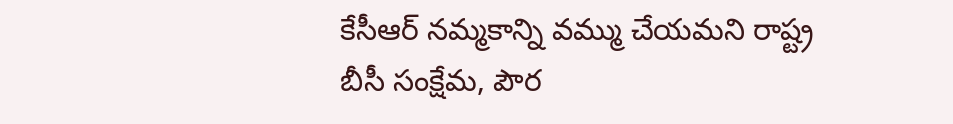కేసీఆర్ నమ్మకాన్ని వమ్ము చేయమని రాష్ట్ర బీసీ సంక్షేమ, పౌర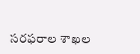సరఫరాల శాఖల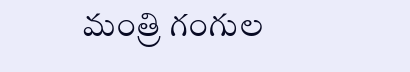మంత్రి గంగుల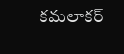కమలాకర్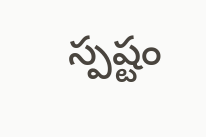స్పష్టం